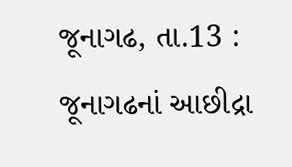જૂનાગઢ, તા.13 : જૂનાગઢનાં આછીદ્રા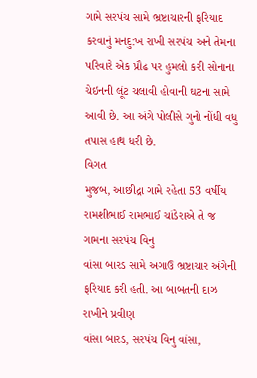ગામે સરપંચ સામે ભ્રષ્ટાચારની ફરિયાદ કરવાનું મનદુ:ખ રાખી સરપંચ અને તેમના પરિવારે એક પ્રૌઢ પર હુમલો કરી સોનાના ચેઇનની લૂંટ ચલાવી હોવાની ઘટના સામે આવી છે. આ અંગે પોલીસે ગુનો નોંધી વધુ તપાસ હાથ ધરી છે.
વિગત
મુજબ, આછીદ્રા ગામે રહેતા 53 વર્ષીય રામશીભાઈ રામભાઈ ચાંડેરાએ તે જ ગામના સરપંચ વિનુ
વાંસા બારડ સામે અગાઉ ભ્રષ્ટાચાર અંગેની ફરિયાદ કરી હતી. આ બાબતની દાઝ રાખીને પ્રવીણ
વાંસા બારડ, સરપંચ વિનુ વાંસા,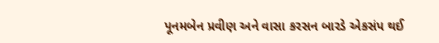પૂનમબેન પ્રવીણ અને વાસા કરસન બારડે એકસંપ થઈ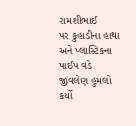રામશીભાઈ
પર કુહાડીના હાથા અને પ્લાસ્ટિકના પાઈપ વડે જીવલેણ હુમલો
કર્યો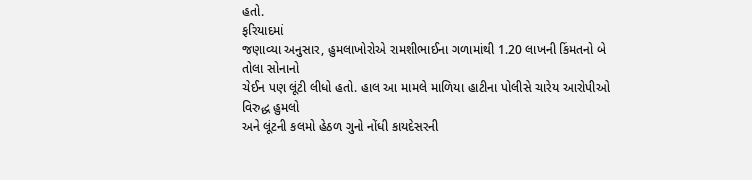હતો.
ફરિયાદમાં
જણાવ્યા અનુસાર, હુમલાખોરોએ રામશીભાઈના ગળામાંથી 1.20 લાખની કિંમતનો બે તોલા સોનાનો
ચેઈન પણ લૂંટી લીધો હતો. હાલ આ મામલે માળિયા હાટીના પોલીસે ચારેય આરોપીઓ વિરુદ્ધ હુમલો
અને લૂંટની કલમો હેઠળ ગુનો નોંધી કાયદેસરની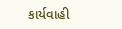કાર્યવાહી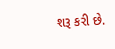શરૂ કરી છે.